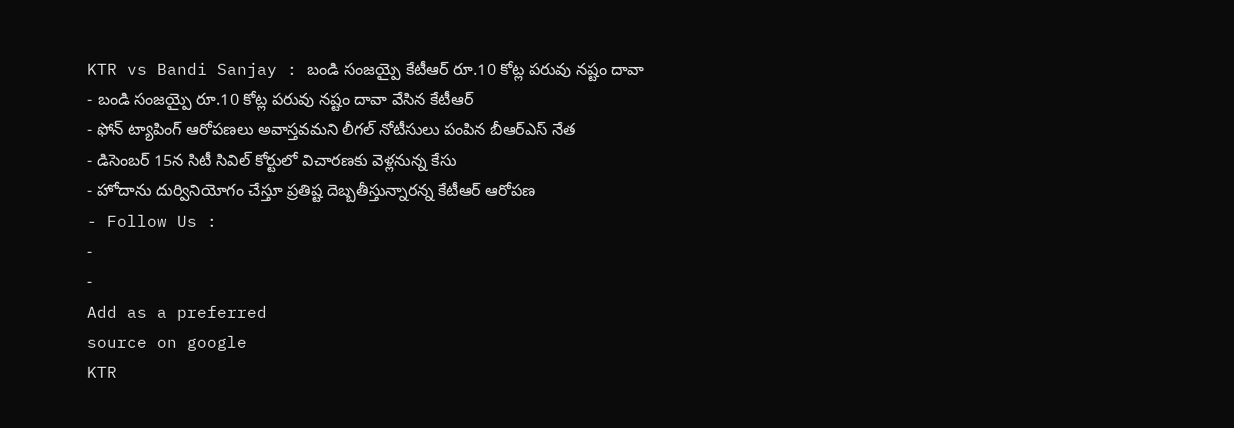KTR vs Bandi Sanjay : బండి సంజయ్పై కేటీఆర్ రూ.10 కోట్ల పరువు నష్టం దావా
- బండి సంజయ్పై రూ.10 కోట్ల పరువు నష్టం దావా వేసిన కేటీఆర్
- ఫోన్ ట్యాపింగ్ ఆరోపణలు అవాస్తవమని లీగల్ నోటీసులు పంపిన బీఆర్ఎస్ నేత
- డిసెంబర్ 15న సిటీ సివిల్ కోర్టులో విచారణకు వెళ్లనున్న కేసు
- హోదాను దుర్వినియోగం చేస్తూ ప్రతిష్ట దెబ్బతీస్తున్నారన్న కేటీఆర్ ఆరోపణ
- Follow Us :
-
-
Add as a preferred
source on google
KTR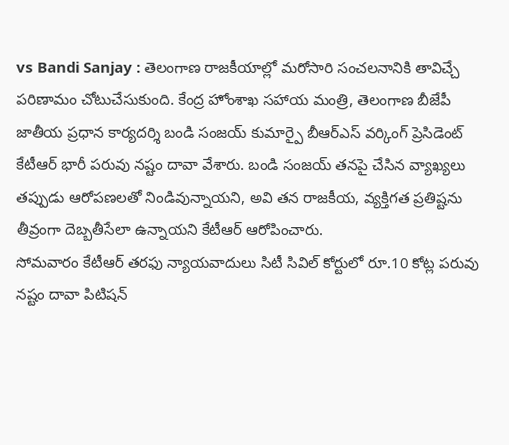vs Bandi Sanjay : తెలంగాణ రాజకీయాల్లో మరోసారి సంచలనానికి తావిచ్చే పరిణామం చోటుచేసుకుంది. కేంద్ర హోంశాఖ సహాయ మంత్రి, తెలంగాణ బీజేపీ జాతీయ ప్రధాన కార్యదర్శి బండి సంజయ్ కుమార్పై బీఆర్ఎస్ వర్కింగ్ ప్రెసిడెంట్ కేటీఆర్ భారీ పరువు నష్టం దావా వేశారు. బండి సంజయ్ తనపై చేసిన వ్యాఖ్యలు తప్పుడు ఆరోపణలతో నిండివున్నాయని, అవి తన రాజకీయ, వ్యక్తిగత ప్రతిష్టను తీవ్రంగా దెబ్బతీసేలా ఉన్నాయని కేటీఆర్ ఆరోపించారు.
సోమవారం కేటీఆర్ తరఫు న్యాయవాదులు సిటీ సివిల్ కోర్టులో రూ.10 కోట్ల పరువు నష్టం దావా పిటిషన్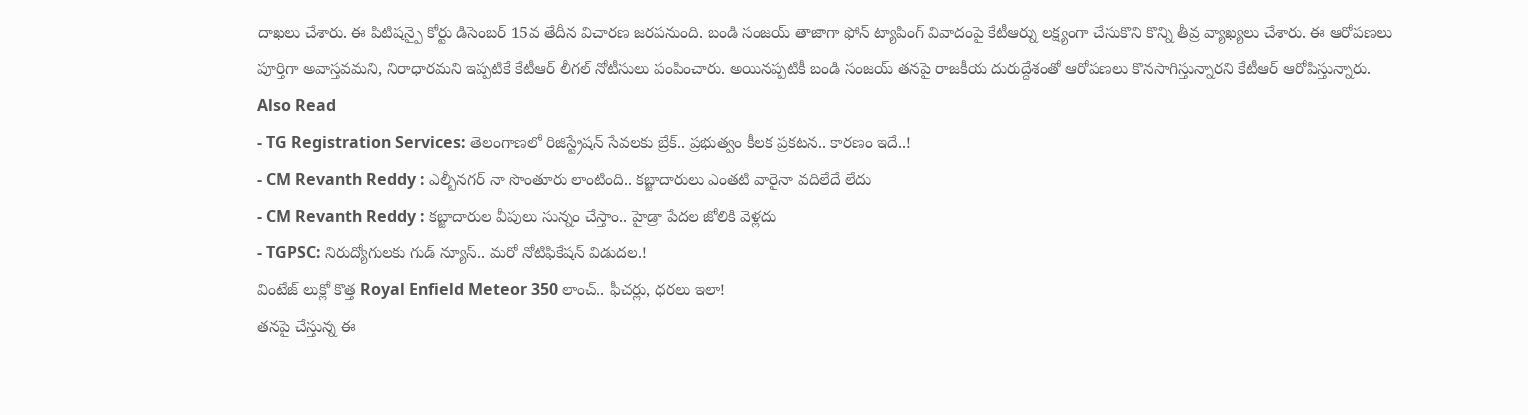దాఖలు చేశారు. ఈ పిటిషన్పై కోర్టు డిసెంబర్ 15వ తేదీన విచారణ జరపనుంది. బండి సంజయ్ తాజాగా ఫోన్ ట్యాపింగ్ వివాదంపై కేటీఆర్ను లక్ష్యంగా చేసుకొని కొన్ని తీవ్ర వ్యాఖ్యలు చేశారు. ఈ ఆరోపణలు పూర్తిగా అవాస్తవమని, నిరాధారమని ఇప్పటికే కేటీఆర్ లీగల్ నోటీసులు పంపించారు. అయినప్పటికీ బండి సంజయ్ తనపై రాజకీయ దురుద్దేశంతో ఆరోపణలు కొనసాగిస్తున్నారని కేటీఆర్ ఆరోపిస్తున్నారు.
Also Read
- TG Registration Services: తెలంగాణలో రిజిస్ట్రేషన్ సేవలకు బ్రేక్.. ప్రభుత్వం కీలక ప్రకటన.. కారణం ఇదే..!
- CM Revanth Reddy : ఎల్బీనగర్ నా సొంతూరు లాంటింది.. కబ్జాదారులు ఎంతటి వారైనా వదిలేదే లేదు
- CM Revanth Reddy : కబ్జాదారుల వీపులు సున్నం చేస్తాం.. హైడ్రా పేదల జోలికి వెళ్లదు
- TGPSC: నిరుద్యోగులకు గుడ్ న్యూస్.. మరో నోటిఫికేషన్ విడుదల.!
వింటేజ్ లుక్లో కొత్త Royal Enfield Meteor 350 లాంచ్.. ఫీచర్లు, ధరలు ఇలా!
తనపై చేస్తున్న ఈ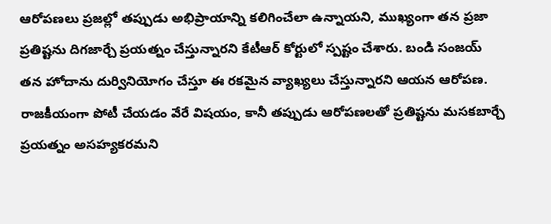ఆరోపణలు ప్రజల్లో తప్పుడు అభిప్రాయాన్ని కలిగించేలా ఉన్నాయని, ముఖ్యంగా తన ప్రజా ప్రతిష్టను దిగజార్చే ప్రయత్నం చేస్తున్నారని కేటీఆర్ కోర్టులో స్పష్టం చేశారు. బండి సంజయ్ తన హోదాను దుర్వినియోగం చేస్తూ ఈ రకమైన వ్యాఖ్యలు చేస్తున్నారని ఆయన ఆరోపణ. రాజకీయంగా పోటీ చేయడం వేరే విషయం, కానీ తప్పుడు ఆరోపణలతో ప్రతిష్టను మసకబార్చే ప్రయత్నం అసహ్యకరమని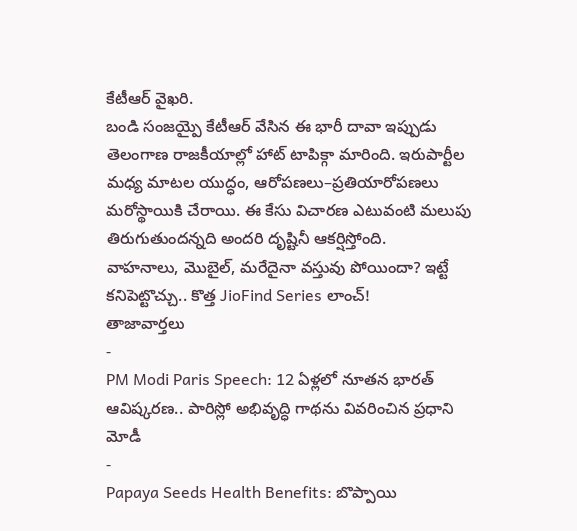కేటీఆర్ వైఖరి.
బండి సంజయ్పై కేటీఆర్ వేసిన ఈ భారీ దావా ఇప్పుడు తెలంగాణ రాజకీయాల్లో హాట్ టాపిక్గా మారింది. ఇరుపార్టీల మధ్య మాటల యుద్ధం, ఆరోపణలు–ప్రతియారోపణలు మరోస్థాయికి చేరాయి. ఈ కేసు విచారణ ఎటువంటి మలుపు తిరుగుతుందన్నది అందరి దృష్టినీ ఆకర్షిస్తోంది.
వాహనాలు, మొబైల్, మరేదైనా వస్తువు పోయిందా? ఇట్టే కనిపెట్టొచ్చు.. కొత్త JioFind Series లాంచ్!
తాజావార్తలు
-
PM Modi Paris Speech: 12 ఏళ్లలో నూతన భారత్ ఆవిష్కరణ.. పారిస్లో అభివృద్ధి గాథను వివరించిన ప్రధాని మోడీ
-
Papaya Seeds Health Benefits: బొప్పాయి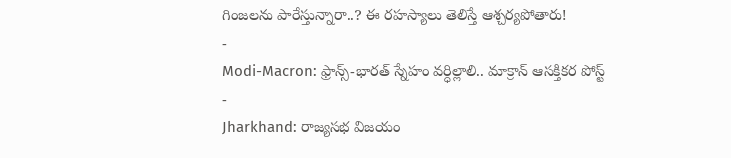గింజలను పారేస్తున్నారా..? ఈ రహస్యాలు తెలిస్తే ఆశ్చర్యపోతారు!
-
Modi-Macron: ఫ్రాన్స్-భారత్ స్నేహం వర్ధిల్లాలి.. మాక్రాన్ ఆసక్తికర పోస్ట్
-
Jharkhand: రాజ్యసభ విజయం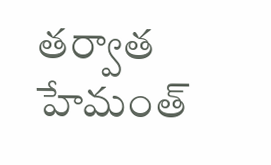తర్వాత హేమంత్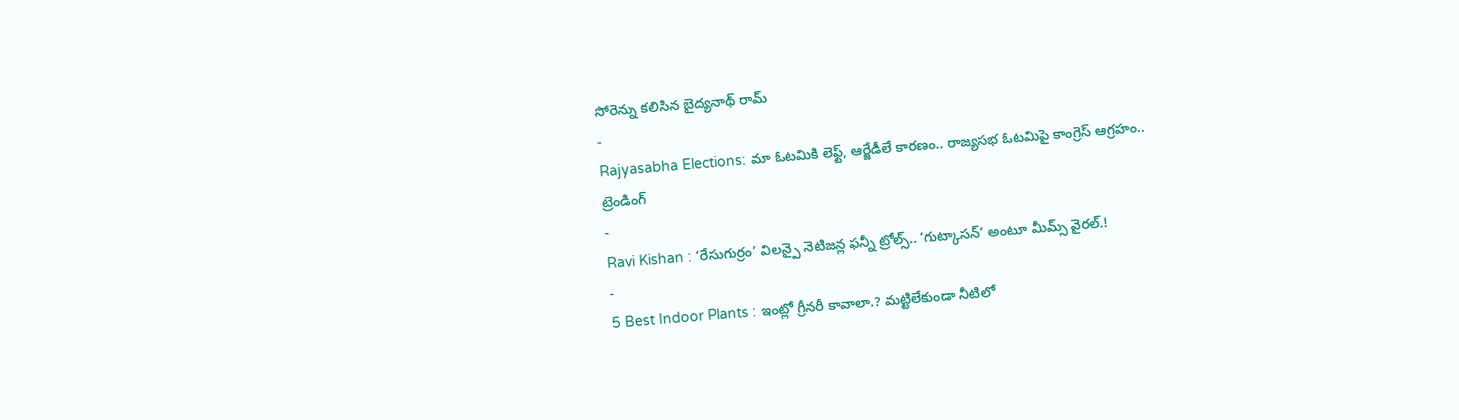సోరెన్ను కలిసిన బైద్యనాథ్ రామ్
-
Rajyasabha Elections: మా ఓటమికి లెఫ్ట్, ఆర్జేడీలే కారణం.. రాజ్యసభ ఓటమిపై కాంగ్రెస్ ఆగ్రహం..
ట్రెండింగ్
-
Ravi Kishan : ‘రేసుగుర్రం’ విలన్పై నెటిజన్ల ఫన్నీ ట్రోల్స్.. ‘గుట్కాసన్’ అంటూ మీమ్స్ వైరల్.!
-
5 Best Indoor Plants : ఇంట్లో గ్రీనరీ కావాలా.? మట్టిలేకుండా నీటిలో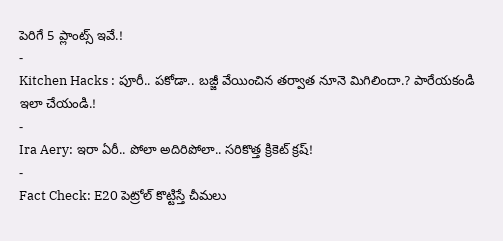పెరిగే 5 ప్లాంట్స్ ఇవే.!
-
Kitchen Hacks : పూరీ.. పకోడా.. బజ్జీ వేయించిన తర్వాత నూనె మిగిలిందా.? పారేయకండి ఇలా చేయండి.!
-
Ira Aery: ఇరా ఏరీ.. పోలా అదిరిపోలా.. సరికొత్త క్రికెట్ క్రష్!
-
Fact Check: E20 పెట్రోల్ కొట్టిస్తే చీమలు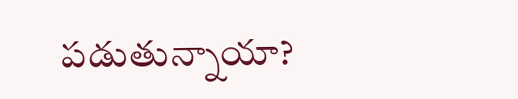పడుతున్నాయా?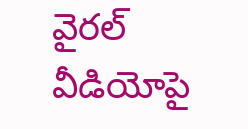వైరల్ వీడియోపై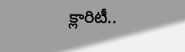క్లారిటీ..